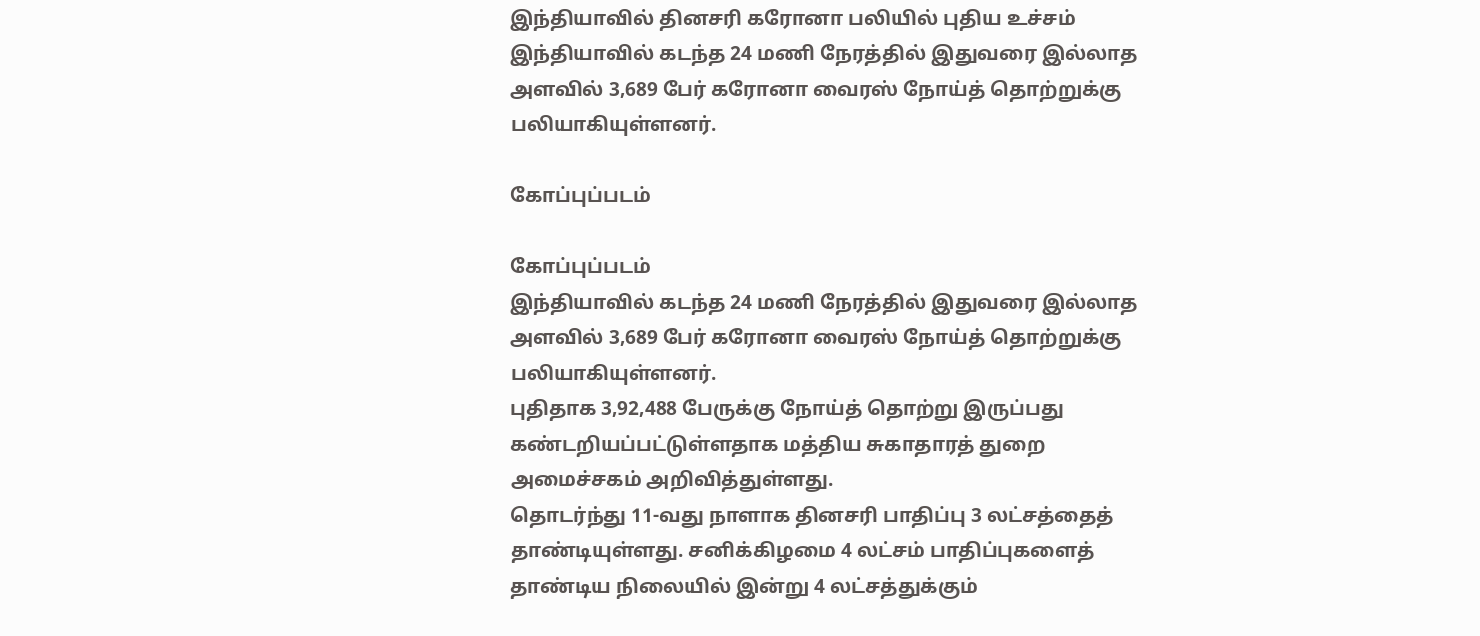இந்தியாவில் தினசரி கரோனா பலியில் புதிய உச்சம்
இந்தியாவில் கடந்த 24 மணி நேரத்தில் இதுவரை இல்லாத அளவில் 3,689 பேர் கரோனா வைரஸ் நோய்த் தொற்றுக்கு பலியாகியுள்ளனர்.

கோப்புப்படம்

கோப்புப்படம்
இந்தியாவில் கடந்த 24 மணி நேரத்தில் இதுவரை இல்லாத அளவில் 3,689 பேர் கரோனா வைரஸ் நோய்த் தொற்றுக்கு பலியாகியுள்ளனர்.
புதிதாக 3,92,488 பேருக்கு நோய்த் தொற்று இருப்பது கண்டறியப்பட்டுள்ளதாக மத்திய சுகாதாரத் துறை அமைச்சகம் அறிவித்துள்ளது.
தொடர்ந்து 11-வது நாளாக தினசரி பாதிப்பு 3 லட்சத்தைத் தாண்டியுள்ளது. சனிக்கிழமை 4 லட்சம் பாதிப்புகளைத் தாண்டிய நிலையில் இன்று 4 லட்சத்துக்கும்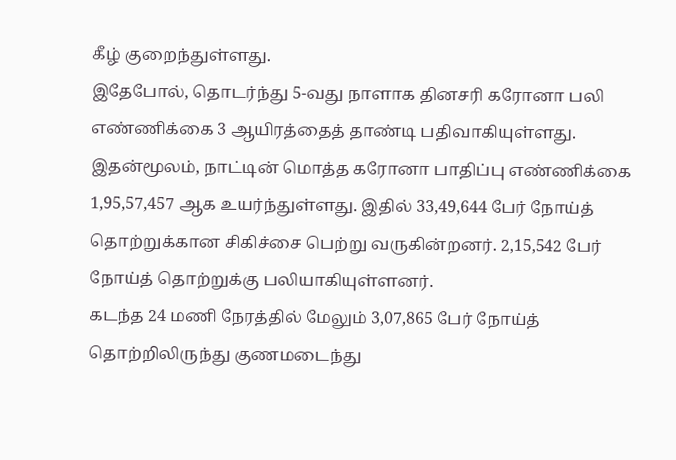கீழ் குறைந்துள்ளது.
இதேபோல், தொடர்ந்து 5-வது நாளாக தினசரி கரோனா பலி எண்ணிக்கை 3 ஆயிரத்தைத் தாண்டி பதிவாகியுள்ளது.
இதன்மூலம், நாட்டின் மொத்த கரோனா பாதிப்பு எண்ணிக்கை 1,95,57,457 ஆக உயர்ந்துள்ளது. இதில் 33,49,644 பேர் நோய்த் தொற்றுக்கான சிகிச்சை பெற்று வருகின்றனர். 2,15,542 பேர் நோய்த் தொற்றுக்கு பலியாகியுள்ளனர்.
கடந்த 24 மணி நேரத்தில் மேலும் 3,07,865 பேர் நோய்த் தொற்றிலிருந்து குணமடைந்து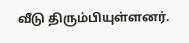வீடு திரும்பியுள்ளனர்.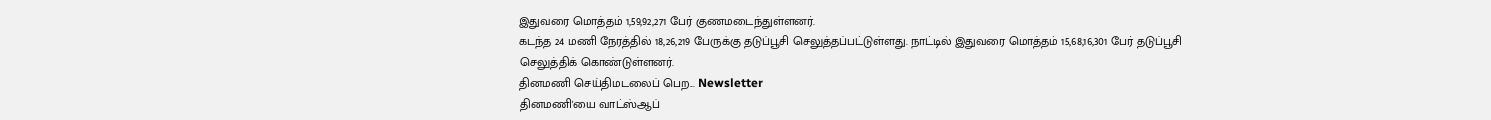இதுவரை மொத்தம் 1,59,92,271 பேர் குணமடைந்துள்ளனர்.
கடந்த 24 மணி நேரத்தில் 18,26,219 பேருக்கு தடுப்பூசி செலுத்தப்பட்டுள்ளது. நாட்டில் இதுவரை மொத்தம் 15,68,16,301 பேர் தடுப்பூசி செலுத்திக் கொண்டுள்ளனர்.
தினமணி செய்திமடலைப் பெற... Newsletter
தினமணி'யை வாட்ஸ்ஆப்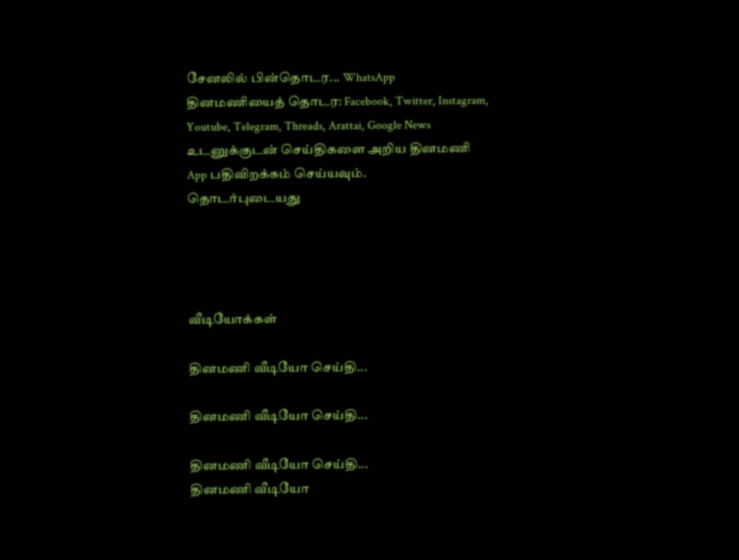சேனலில் பின்தொடர... WhatsApp
தினமணியைத் தொடர: Facebook, Twitter, Instagram, Youtube, Telegram, Threads, Arattai, Google News
உடனுக்குடன் செய்திகளை அறிய தினமணி App பதிவிறக்கம் செய்யவும்.
தொடர்புடையது




வீடியோக்கள்

தினமணி வீடியோ செய்தி...

தினமணி வீடியோ செய்தி...

தினமணி வீடியோ செய்தி...
தினமணி வீடியோ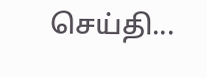செய்தி...